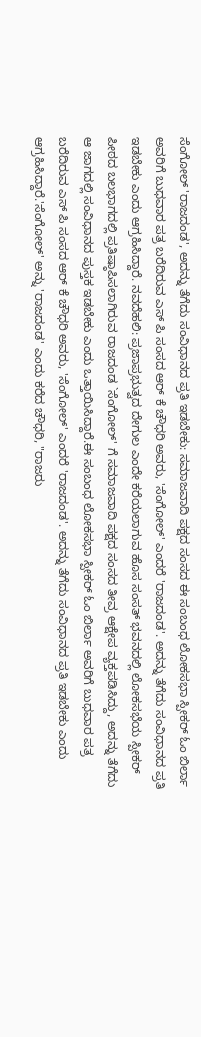ಸೆಂಗೋಲ್ 'ರಾಜದಂಡ', ಅದನ್ನು ತೆಗೆದು ಸಂವಿಧಾನದ ಪ್ರತಿ ಇಡಬೇಕು: ಸಮಾಜವಾದಿ ಪಕ್ಷದ ಸಂಸದ ಈ ಸಂಬಂಧ ಲೋಕಸಭಾ ಸ್ಪೀಕರ್ ಓಂ ಬಿರ್ಲಾ ಅವರಿಗೆ ಬುಧವಾರ ಪತ್ರ ಬರೆದಿರುವ ಎಸ್ ಪಿ ಸಂಸದ ಆರ್ ಕೆ ಚೌಧರಿ ಅವರು, 'ಸೆಂಗೋಲ್' ಎಂದರೆ 'ರಾಜದಂಡ'. ಅದನ್ನು ತೆಗೆದು ಸಂವಿಧಾನದ ಪ್ರತಿ ಇಡಬೇಕು ಎಂದು ಆಗ್ರಹಿಸಿದ್ದಾರೆ. ನವದೆಹಲಿ: ಪ್ರಜಾಪ್ರಭುತ್ವದ ದೇಗುಲ ಎಂದೇ ಕರೆಯಲಾಗುವ ಹೊಸ ಸಂಸತ್ ಭವನದಲ್ಲಿ ಲೋಕಸಭೆಯ ಸ್ಪೀಕರ್ ಪೀಠದ ಬಲಭಾಗದಲ್ಲಿ ಪ್ರತಿಷ್ಠಾಪಿಸಲಾಗಿರುವ ರಾಜದಂಡ `ಸೆಂಗೋಲ್' ಗೆ ಸಮಾಜವಾದಿ ಪಕ್ಷದ ಸಂಸದ ತೀವ್ರ ಆಕ್ಷೇಪ ವ್ಯಕ್ತಪಡಿಸಿದ್ದು, ಅದನ್ನು ತೆಗೆದು ಆ ಜಾಗದಲ್ಲಿ ಸಂವಿಧಾನದ ಪುಸ್ತಕ ಇಡಬೇಕು ಎಂದು ಒತ್ತಾಯಿಸಿದ್ದಾರೆ.ಈ ಸಂಬಂಧ ಲೋಕಸಭಾ ಸ್ಪೀಕರ್ ಓಂ ಬಿರ್ಲಾ ಅವರಿಗೆ ಬುಧವಾರ ಪತ್ರ ಬರೆದಿರುವ ಎಸ್ ಪಿ ಸಂಸದ ಆರ್ ಕೆ ಚೌಧರಿ ಅವರು, 'ಸೆಂಗೋಲ್' ಎಂದರೆ 'ರಾಜದಂಡ'. ಅದನ್ನು ತೆಗೆದು ಸಂವಿಧಾನದ ಪ್ರತಿ ಇಡಬೇಕು ಎಂದು ಆಗ್ರಹಿಸಿದ್ದಾರೆ.'ಸೆಂಗೋಲ್' ಅನ್ನು 'ರಾಜದಂಡ' ಎಂದು ಕರೆದ ಚೌಧರಿ, "ರಾಜರು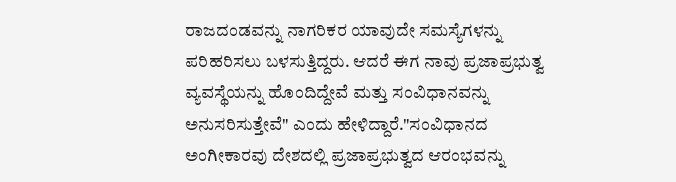ರಾಜದಂಡವನ್ನು ನಾಗರಿಕರ ಯಾವುದೇ ಸಮಸ್ಯೆಗಳನ್ನು ಪರಿಹರಿಸಲು ಬಳಸುತ್ತಿದ್ದರು. ಆದರೆ ಈಗ ನಾವು ಪ್ರಜಾಪ್ರಭುತ್ವ ವ್ಯವಸ್ಥೆಯನ್ನು ಹೊಂದಿದ್ದೇವೆ ಮತ್ತು ಸಂವಿಧಾನವನ್ನು ಅನುಸರಿಸುತ್ತೇವೆ" ಎಂದು ಹೇಳಿದ್ದಾರೆ."ಸಂವಿಧಾನದ ಅಂಗೀಕಾರವು ದೇಶದಲ್ಲಿ ಪ್ರಜಾಪ್ರಭುತ್ವದ ಆರಂಭವನ್ನು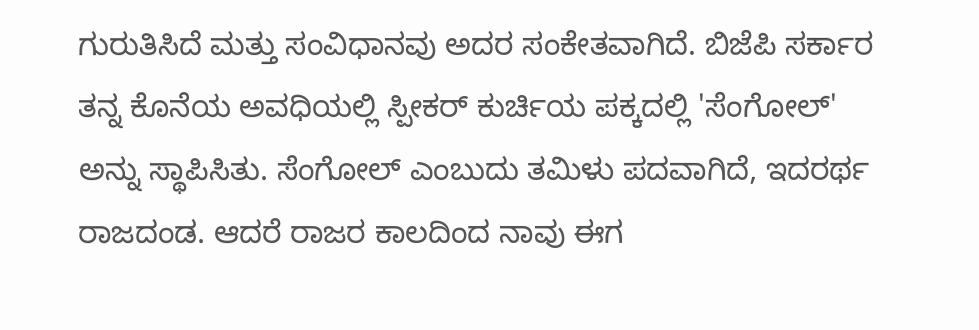ಗುರುತಿಸಿದೆ ಮತ್ತು ಸಂವಿಧಾನವು ಅದರ ಸಂಕೇತವಾಗಿದೆ. ಬಿಜೆಪಿ ಸರ್ಕಾರ ತನ್ನ ಕೊನೆಯ ಅವಧಿಯಲ್ಲಿ ಸ್ಪೀಕರ್ ಕುರ್ಚಿಯ ಪಕ್ಕದಲ್ಲಿ 'ಸೆಂಗೋಲ್' ಅನ್ನು ಸ್ಥಾಪಿಸಿತು. ಸೆಂಗೋಲ್ ಎಂಬುದು ತಮಿಳು ಪದವಾಗಿದೆ, ಇದರರ್ಥ ರಾಜದಂಡ. ಆದರೆ ರಾಜರ ಕಾಲದಿಂದ ನಾವು ಈಗ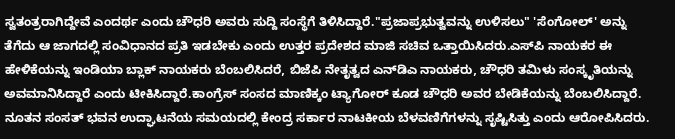ಸ್ವತಂತ್ರರಾಗಿದ್ದೇವೆ ಎಂದರ್ಥ ಎಂದು ಚೌಧರಿ ಅವರು ಸುದ್ದಿ ಸಂಸ್ಥೆಗೆ ತಿಳಿಸಿದ್ದಾರೆ."ಪ್ರಜಾಪ್ರಭುತ್ವವನ್ನು ಉಳಿಸಲು" 'ಸೆಂಗೋಲ್' ಅನ್ನು ತೆಗೆದು ಆ ಜಾಗದಲ್ಲಿ ಸಂವಿಧಾನದ ಪ್ರತಿ ಇಡಬೇಕು ಎಂದು ಉತ್ತರ ಪ್ರದೇಶದ ಮಾಜಿ ಸಚಿವ ಒತ್ತಾಯಿಸಿದರು.ಎಸ್‌ಪಿ ನಾಯಕರ ಈ ಹೇಳಿಕೆಯನ್ನು ಇಂಡಿಯಾ ಬ್ಲಾಕ್ ನಾಯಕರು ಬೆಂಬಲಿಸಿದರೆ, ಬಿಜೆಪಿ ನೇತೃತ್ವದ ಎನ್‌ಡಿಎ ನಾಯಕರು, ಚೌಧರಿ ತಮಿಳು ಸಂಸ್ಕೃತಿಯನ್ನು ಅವಮಾನಿಸಿದ್ದಾರೆ ಎಂದು ಟೀಕಿಸಿದ್ದಾರೆ.ಕಾಂಗ್ರೆಸ್ ಸಂಸದ ಮಾಣಿಕ್ಕಂ ಟ್ಯಾಗೋರ್ ಕೂಡ ಚೌಧರಿ ಅವರ ಬೇಡಿಕೆಯನ್ನು ಬೆಂಬಲಿಸಿದ್ದಾರೆ. ನೂತನ ಸಂಸತ್ ಭವನ ಉದ್ಘಾಟನೆಯ ಸಮಯದಲ್ಲಿ ಕೇಂದ್ರ ಸರ್ಕಾರ ನಾಟಕೀಯ ಬೆಳವಣಿಗೆಗಳನ್ನು ಸೃಷ್ಟಿಸಿತ್ತು ಎಂದು ಆರೋಪಿಸಿದರು.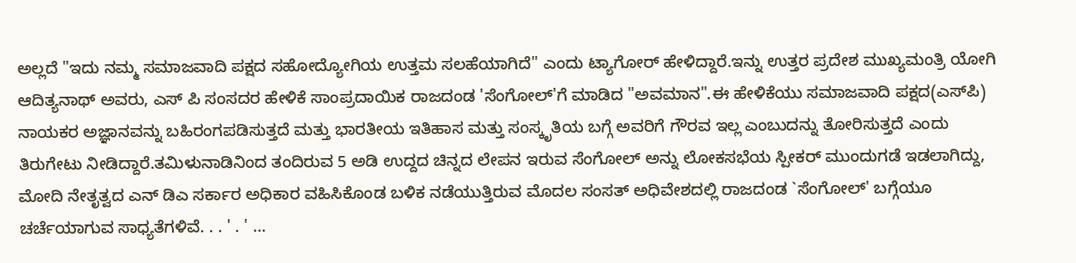ಅಲ್ಲದೆ "ಇದು ನಮ್ಮ ಸಮಾಜವಾದಿ ಪಕ್ಷದ ಸಹೋದ್ಯೋಗಿಯ ಉತ್ತಮ ಸಲಹೆಯಾಗಿದೆ" ಎಂದು ಟ್ಯಾಗೋರ್ ಹೇಳಿದ್ದಾರೆ.ಇನ್ನು ಉತ್ತರ ಪ್ರದೇಶ ಮುಖ್ಯಮಂತ್ರಿ ಯೋಗಿ ಆದಿತ್ಯನಾಥ್ ಅವರು, ಎಸ್ ಪಿ ಸಂಸದರ ಹೇಳಿಕೆ ಸಾಂಪ್ರದಾಯಿಕ ರಾಜದಂಡ 'ಸೆಂಗೋಲ್'ಗೆ ಮಾಡಿದ "ಅವಮಾನ".ಈ ಹೇಳಿಕೆಯು ಸಮಾಜವಾದಿ ಪಕ್ಷದ(ಎಸ್‌ಪಿ) ನಾಯಕರ ಅಜ್ಞಾನವನ್ನು ಬಹಿರಂಗಪಡಿಸುತ್ತದೆ ಮತ್ತು ಭಾರತೀಯ ಇತಿಹಾಸ ಮತ್ತು ಸಂಸ್ಕೃತಿಯ ಬಗ್ಗೆ ಅವರಿಗೆ ಗೌರವ ಇಲ್ಲ ಎಂಬುದನ್ನು ತೋರಿಸುತ್ತದೆ ಎಂದು ತಿರುಗೇಟು ನೀಡಿದ್ದಾರೆ.ತಮಿಳುನಾಡಿನಿಂದ ತಂದಿರುವ 5 ಅಡಿ ಉದ್ದದ ಚಿನ್ನದ ಲೇಪನ ಇರುವ ಸೆಂಗೋಲ್ ಅನ್ನು ಲೋಕಸಭೆಯ ಸ್ಪೀಕರ್ ಮುಂದುಗಡೆ ಇಡಲಾಗಿದ್ದು, ಮೋದಿ ನೇತೃತ್ವದ ಎನ್ ಡಿಎ ಸರ್ಕಾರ ಅಧಿಕಾರ ವಹಿಸಿಕೊಂಡ ಬಳಿಕ ನಡೆಯುತ್ತಿರುವ ಮೊದಲ ಸಂಸತ್ ಅಧಿವೇಶದಲ್ಲಿ ರಾಜದಂಡ `ಸೆಂಗೋಲ್' ಬಗ್ಗೆಯೂ ಚರ್ಚೆಯಾಗುವ ಸಾಧ್ಯತೆಗಳಿವೆ. . . ' . ' …